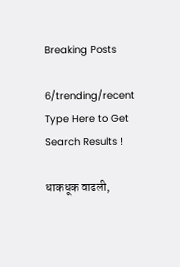Breaking Posts

6/trending/recent
Type Here to Get Search Results !

धाकधूक वाढली,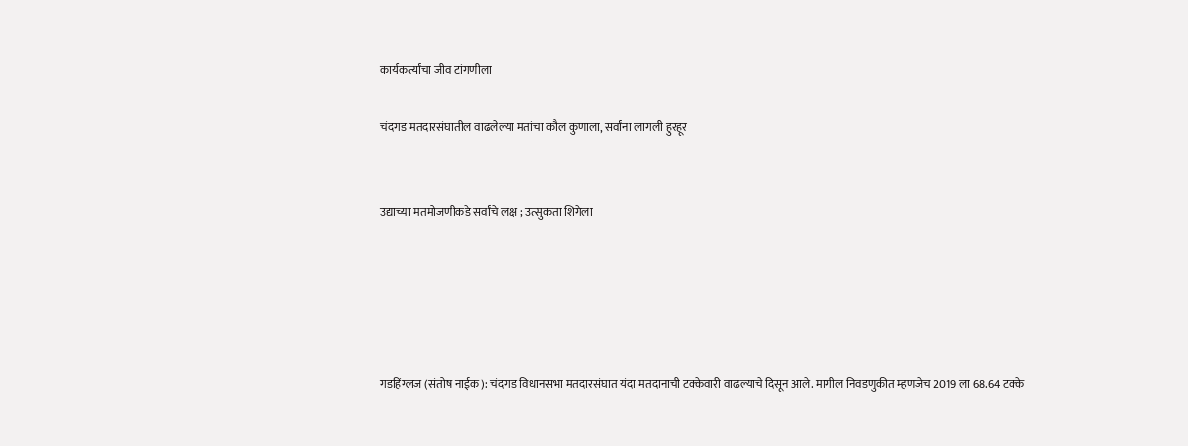कार्यकर्त्यांचा जीव टांगणीला

चंदगड मतदारसंघातील वाढलेल्या मतांचा कौल कुणाला, सर्वांना लागली हुरहूर


उद्याच्या मतमोजणीकडे सर्वांचे लक्ष ; उत्सुकता शिगेला





गडहिंग्लज (संतोष नाईक): चंदगड विधानसभा मतदारसंघात यंदा मतदानाची टक्केवारी वाढल्याचे दिसून आले. मागील निवडणुकीत म्हणजेच 2019 ला 68.64 टक्के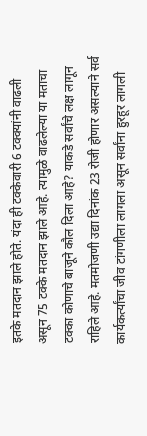इतके मतदान झाले होते. यंदा ही टक्केवारी 6 टक्क्यांनी वाढली असून 75 टक्के मतदान झाले आहे. त्यामुळे वाढलेल्या या मताचा टक्का कोणाचे बाजूने कौल दिला आहे? याकडे सर्वांचे लक्ष लागून राहिले आहे. मतमोजणी उद्या दिनांक 23 रोजी होणार असल्याने सर्व कार्यकर्त्यांचा जीव टांगणीला लागला असून सर्वांना हुरहूर लागली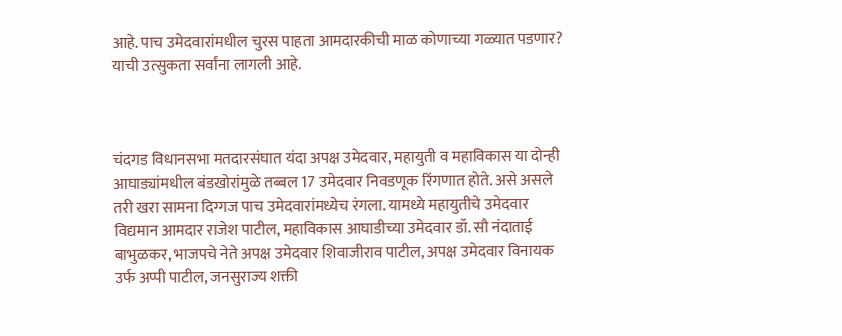आहे. पाच उमेदवारांमधील चुरस पाहता आमदारकीची माळ कोणाच्या गळ्यात पडणार? याची उत्सुकता सर्वांना लागली आहे.



चंदगड विधानसभा मतदारसंघात यंदा अपक्ष उमेदवार, महायुती व महाविकास या दोन्ही आघाड्यांमधील बंडखोरांमुळे तब्बल 17 उमेदवार निवडणूक रिंगणात होते. असे असले तरी खरा सामना दिग्गज पाच उमेदवारांमध्येच रंगला. यामध्ये महायुतीचे उमेदवार विद्यमान आमदार राजेश पाटील, महाविकास आघाडीच्या उमेदवार डॉ. सौ नंदाताई बाभुळकर, भाजपचे नेते अपक्ष उमेदवार शिवाजीराव पाटील, अपक्ष उमेदवार विनायक उर्फ अप्पी पाटील, जनसुराज्य शक्ती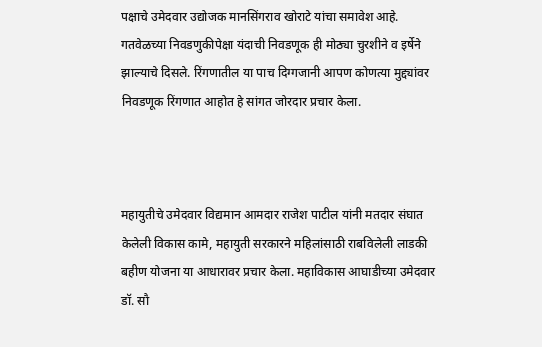पक्षाचे उमेदवार उद्योजक मानसिंगराव खोराटे यांचा समावेश आहे. गतवेळच्या निवडणुकीपेक्षा यंदाची निवडणूक ही मोठ्या चुरशीने व इर्षेने झाल्याचे दिसले. रिंगणातील या पाच दिग्गजानी आपण कोणत्या मुद्द्यांवर निवडणूक रिंगणात आहोत हे सांगत जोरदार प्रचार केला.



महायुतीचे उमेदवार विद्यमान आमदार राजेश पाटील यांनी मतदार संघात केलेली विकास कामे, महायुती सरकारने महिलांसाठी राबविलेली लाडकी बहीण योजना या आधारावर प्रचार केला. महाविकास आघाडीच्या उमेदवार डॉ. सौ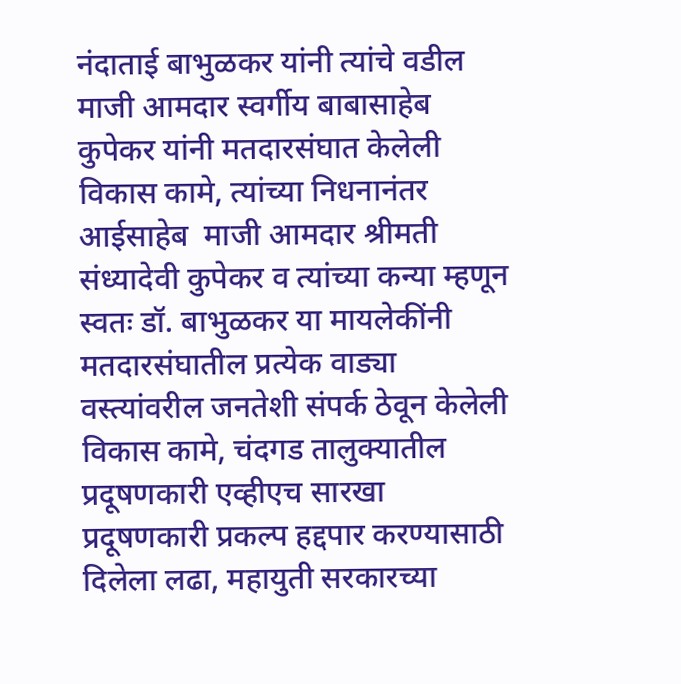नंदाताई बाभुळकर यांनी त्यांचे वडील माजी आमदार स्वर्गीय बाबासाहेब कुपेकर यांनी मतदारसंघात केलेली विकास कामे, त्यांच्या निधनानंतर आईसाहेब  माजी आमदार श्रीमती संध्यादेवी कुपेकर व त्यांच्या कन्या म्हणून स्वतः डॉ. बाभुळकर या मायलेकींनी मतदारसंघातील प्रत्येक वाड्या वस्त्यांवरील जनतेशी संपर्क ठेवून केलेली विकास कामे, चंदगड तालुक्यातील प्रदूषणकारी एव्हीएच सारखा प्रदूषणकारी प्रकल्प हद्दपार करण्यासाठी दिलेला लढा, महायुती सरकारच्या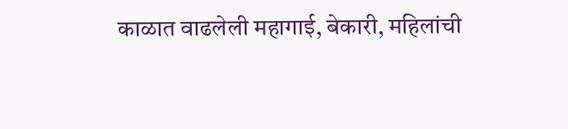काळात वाढलेली महागाई, बेकारी, महिलांची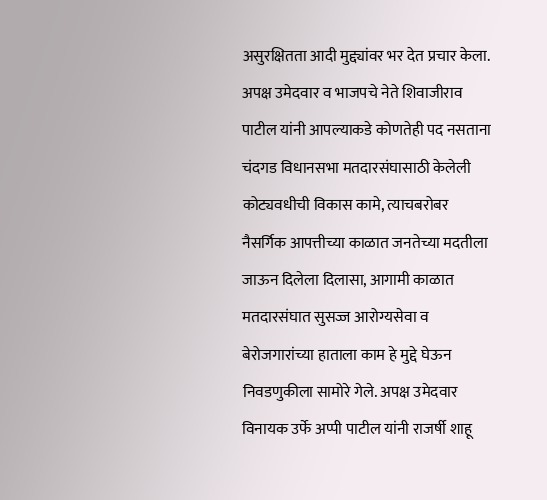असुरक्षितता आदी मुद्द्यांवर भर देत प्रचार केला. अपक्ष उमेदवार व भाजपचे नेते शिवाजीराव पाटील यांनी आपल्याकडे कोणतेही पद नसताना चंदगड विधानसभा मतदारसंघासाठी केलेली कोट्यवधीची विकास कामे, त्याचबरोबर नैसर्गिक आपत्तीच्या काळात जनतेच्या मदतीला जाऊन दिलेला दिलासा, आगामी काळात मतदारसंघात सुसज्ज आरोग्यसेवा व बेरोजगारांच्या हाताला काम हे मुद्दे घेऊन निवडणुकीला सामोरे गेले. अपक्ष उमेदवार विनायक उर्फे अप्पी पाटील यांनी राजर्षी शाहू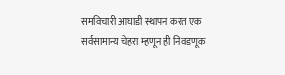समविचारी आघाडी स्थापन करत एक सर्वसामान्य चेहरा म्हणून ही निवडणूक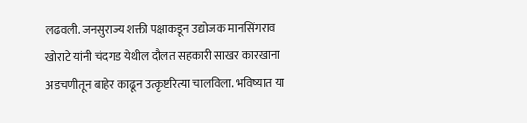लढवली. जनसुराज्य शक्ती पक्षाकडून उद्योजक मानसिंगराव खोराटे यांनी चंदगड येथील दौलत सहकारी साखर कारखाना अडचणीतून बाहेर काढून उत्कृष्टरित्या चालविला. भविष्यात या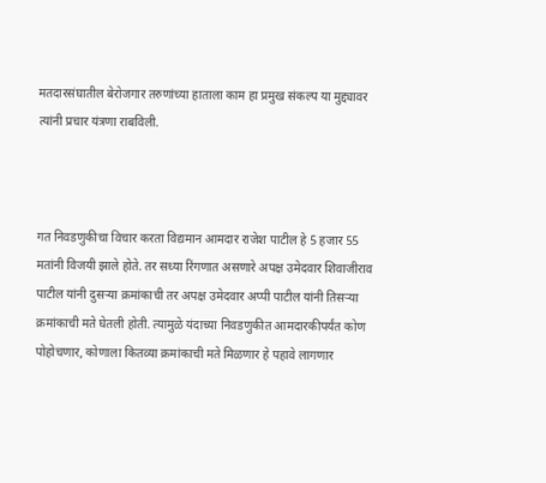मतदारसंघातील बेरोजगार तरुणांच्या हाताला काम हा प्रमुख संकल्प या मुद्द्यावर त्यांनी प्रचार यंत्रणा राबविली.



गत निवडणुकीचा विचार करता विद्यमान आमदार राजेश पाटील हे 5 हजार 55  मतांनी विजयी झाले होते. तर सध्या रिंगणात असणारे अपक्ष उमेदवार शिवाजीराव पाटील यांनी दुसऱ्या क्रमांकाची तर अपक्ष उमेदवार अप्पी पाटील यांनी तिसऱ्या क्रमांकाची मते घेतली होती. त्यामुळे यंदाच्या निवडणुकीत आमदारकीपर्यंत कोण पोहोचणार, कोणाला कितव्या क्रमांकाची मते मिळणार हे पहावे लागणार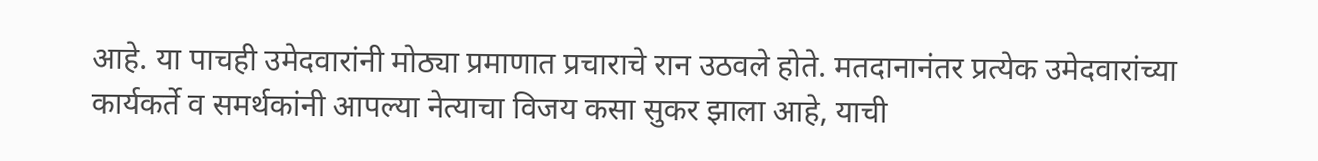आहे. या पाचही उमेदवारांनी मोठ्या प्रमाणात प्रचाराचे रान उठवले होते. मतदानानंतर प्रत्येक उमेदवारांच्या कार्यकर्ते व समर्थकांनी आपल्या नेत्याचा विजय कसा सुकर झाला आहे, याची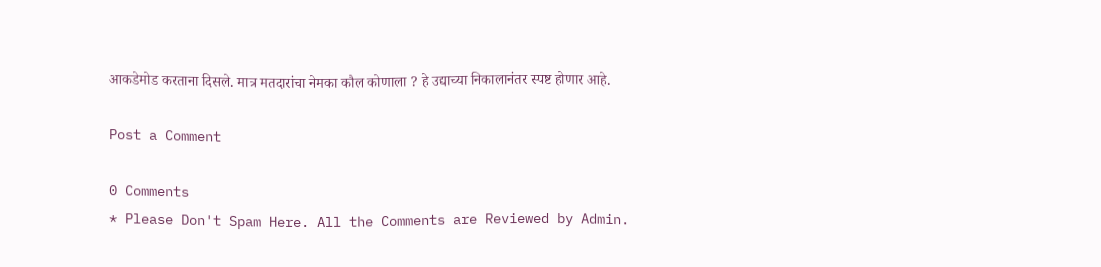आकडेमोड करताना दिसले. मात्र मतदारांचा नेमका कौल कोणाला ? हे उद्याच्या निकालानंतर स्पष्ट होणार आहे.

Post a Comment

0 Comments
* Please Don't Spam Here. All the Comments are Reviewed by Admin.